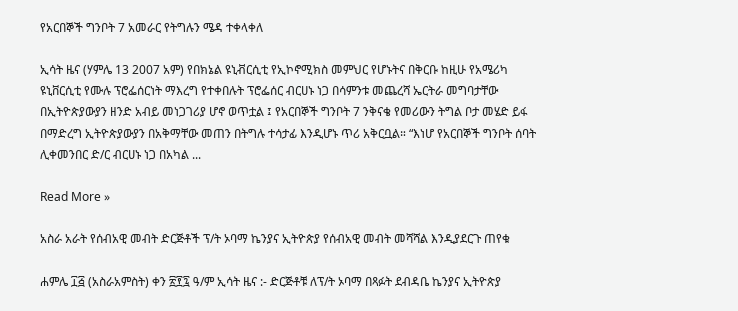የአርበኞች ግንቦት 7 አመራር የትግሉን ሜዳ ተቀላቀለ

ኢሳት ዜና (ሃምሌ 13 2007 አም) የበክኔል ዩኒቭርሲቲ የኢኮኖሚክስ መምህር የሆኑትና በቅርቡ ከዚሁ የአሜሪካ ዩኒቨርሲቲ የሙሉ ፕሮፌሰርነት ማእረግ የተቀበሉት ፕሮፌሰር ብርሀኑ ነጋ በሳምንቱ መጨረሻ ኤርትራ መግባታቸው በኢትዮጵያውያን ዘንድ አብይ መነጋገሪያ ሆኖ ወጥቷል ፤ የአርበኞች ግንቦት 7 ንቅናቄ የመሪውን ትግል ቦታ መሄድ ይፋ በማድረግ ኢትዮጵያውያን በአቅማቸው መጠን በትግሉ ተሳታፊ እንዲሆኑ ጥሪ አቅርቧል። “እነሆ የአርበኞች ግንቦት ሰባት ሊቀመንበር ድ/ር ብርሀኑ ነጋ በአካል ...

Read More »

አስራ አራት የሰብአዊ መብት ድርጅቶች ፕ/ት ኦባማ ኬንያና ኢትዮጵያ የሰብአዊ መብት መሻሻል እንዲያደርጉ ጠየቁ

ሐምሌ ፲፭ (አስራአምስት) ቀን ፳፻፯ ዓ/ም ኢሳት ዜና :- ድርጅቶቹ ለፕ/ት ኦባማ በጻፉት ደብዳቤ ኬንያና ኢትዮጵያ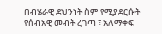በብሄራዊ ደህንነት ስም የሚያደርሱት የሰብአዊ መብት ረገጣ ፣ አለማቀፍ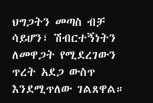ህግጋትን መጣስ ብቻ ሳይሆን፣ ሽብርተኝነትን ለመዋጋት የሚደረገውን ጥረት አደጋ ውስጥ እንደሚጥለው ገልጸዋል።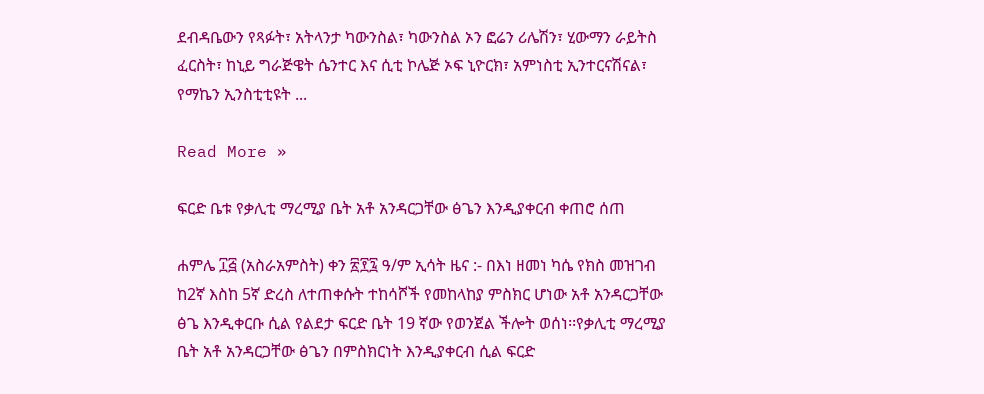ደብዳቤውን የጻፉት፣ አትላንታ ካውንስል፣ ካውንስል ኦን ፎሬን ሪሌሽን፣ ሂውማን ራይትስ ፈርስት፣ ከኒይ ግራጅዌት ሴንተር እና ሲቲ ኮሌጅ ኦፍ ኒዮርክ፣ አምነስቲ ኢንተርናሽናል፣ የማኬን ኢንስቲቲዩት ...

Read More »

ፍርድ ቤቱ የቃሊቲ ማረሚያ ቤት አቶ አንዳርጋቸው ፅጌን እንዲያቀርብ ቀጠሮ ሰጠ

ሐምሌ ፲፭ (አስራአምስት) ቀን ፳፻፯ ዓ/ም ኢሳት ዜና :- በእነ ዘመነ ካሴ የክስ መዝገብ ከ2ኛ እስከ 5ኛ ድረስ ለተጠቀሱት ተከሳሾች የመከላከያ ምስክር ሆነው አቶ አንዳርጋቸው ፅጌ እንዲቀርቡ ሲል የልደታ ፍርድ ቤት 19 ኛው የወንጀል ችሎት ወሰነ፡፡የቃሊቲ ማረሚያ ቤት አቶ አንዳርጋቸው ፅጌን በምስክርነት እንዲያቀርብ ሲል ፍርድ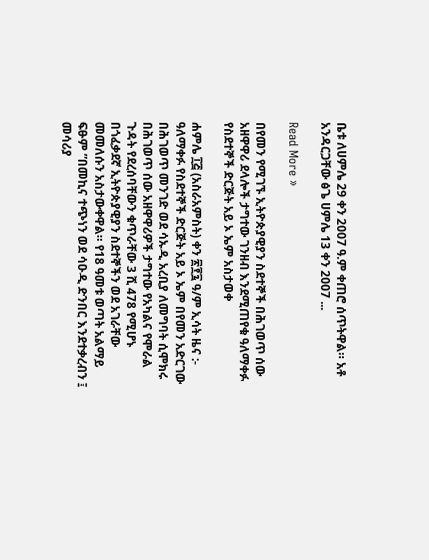ቤቱ ለሀምሌ 29 ቀን 2007 ዓ.ም ቀጠሮ ሰጥትዋል። አቶ አንዳርጋቸው ፅጌ ሀምሌ 13 ቀን 2007 ...

Read More »

በየመን የሚገኙ ኢትዮጵያዊያን ስደተኞች በሕገወጥ ሰው አዘዋዋሪ ደላሎች ታግተው ገንዘብ እንደሚጠየቁ ዓለማቀፉ የስደተኞች ድርጅት አይ ኦ ኤም አስታወቀ

ሐምሌ ፲፭ (አስራአምስት) ቀን ፳፻፯ ዓ/ም ኢሳት ዜና :- ዓለማቀፉ የስደተኞች ድርጅት አይ ኦ ኤም በየመን አድርገው በሕገወጥ መንገድ ወደ ሳኡዲ አረቢያ ለመግባት ሲሞክሩ በሕገወጥ ሰው አዘዋዋሪዎች ታግተው የአካልና የሞራል ጉዳት የደረሰባቸውን ቁጥራቸው 3 ሺ 478 የሚሆኑ በጎፈቃደኛ ኢትዮጵያዊያን ስደተኞችን ወደ አገራቸው መመለሱን አስታውቀዋል። የ18 ዓመቱ ወጣት አልማይ ፍፁም ”በመኪና ተጭነን ወደ ሳዑዲ ድንበር እንደተቃረብን ፤ መሳሪያ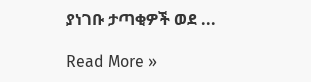ያነገቡ ታጣቂዎች ወደ ...

Read More »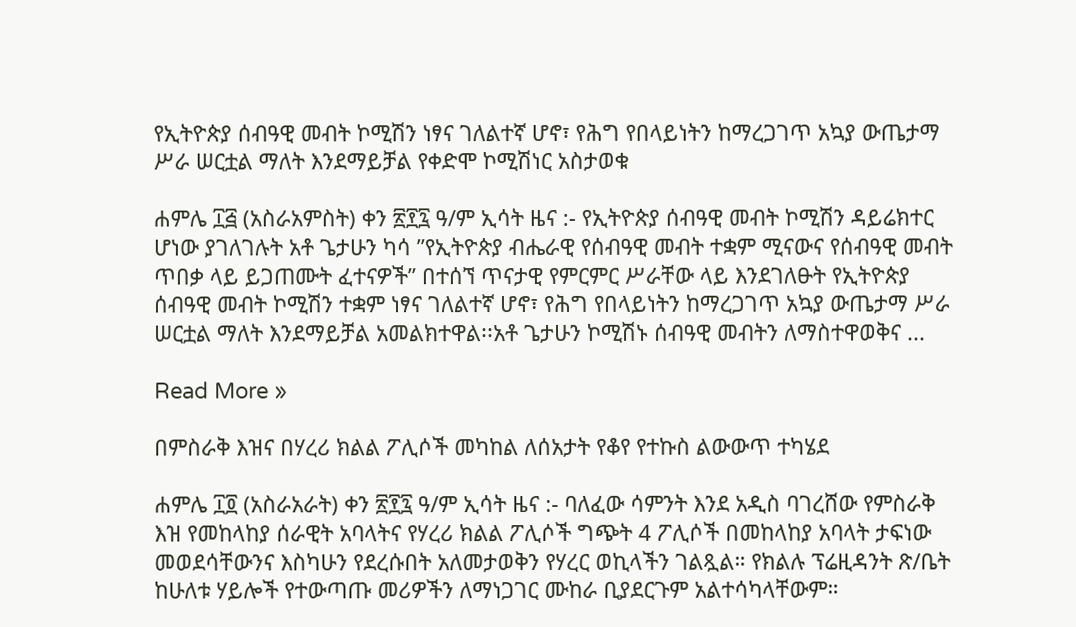የኢትዮጵያ ሰብዓዊ መብት ኮሚሽን ነፃና ገለልተኛ ሆኖ፣ የሕግ የበላይነትን ከማረጋገጥ አኳያ ውጤታማ ሥራ ሠርቷል ማለት እንደማይቻል የቀድሞ ኮሚሽነር አስታወቁ

ሐምሌ ፲፭ (አስራአምስት) ቀን ፳፻፯ ዓ/ም ኢሳት ዜና :- የኢትዮጵያ ሰብዓዊ መብት ኮሚሽን ዳይሬክተር ሆነው ያገለገሉት አቶ ጌታሁን ካሳ ”የኢትዮጵያ ብሔራዊ የሰብዓዊ መብት ተቋም ሚናውና የሰብዓዊ መብት ጥበቃ ላይ ይጋጠሙት ፈተናዎች” በተሰኘ ጥናታዊ የምርምር ሥራቸው ላይ እንደገለፁት የኢትዮጵያ ሰብዓዊ መብት ኮሚሽን ተቋም ነፃና ገለልተኛ ሆኖ፣ የሕግ የበላይነትን ከማረጋገጥ አኳያ ውጤታማ ሥራ ሠርቷል ማለት እንደማይቻል አመልክተዋል፡፡አቶ ጌታሁን ኮሚሽኑ ሰብዓዊ መብትን ለማስተዋወቅና ...

Read More »

በምስራቅ እዝና በሃረሪ ክልል ፖሊሶች መካከል ለሰአታት የቆየ የተኩስ ልውውጥ ተካሄደ

ሐምሌ ፲፬ (አስራአራት) ቀን ፳፻፯ ዓ/ም ኢሳት ዜና :- ባለፈው ሳምንት እንደ አዲስ ባገረሸው የምስራቅ እዝ የመከላከያ ሰራዊት አባላትና የሃረሪ ክልል ፖሊሶች ግጭት 4 ፖሊሶች በመከላከያ አባላት ታፍነው መወደሳቸውንና እስካሁን የደረሱበት አለመታወቅን የሃረር ወኪላችን ገልጿል። የክልሉ ፕሬዚዳንት ጽ/ቤት ከሁለቱ ሃይሎች የተውጣጡ መሪዎችን ለማነጋገር ሙከራ ቢያደርጉም አልተሳካላቸውም።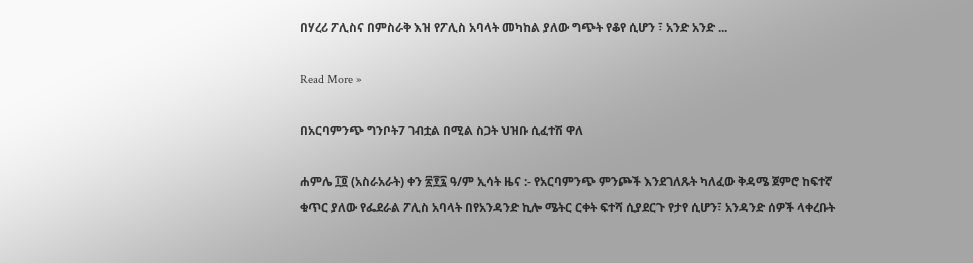በሃረሪ ፖሊስና በምስራቅ እዝ የፖሊስ አባላት መካከል ያለው ግጭት የቆየ ሲሆን ፣ አንድ አንድ ...

Read More »

በአርባምንጭ ግንቦት7 ገብቷል በሚል ስጋት ህዝቡ ሲፈተሽ ዋለ

ሐምሌ ፲፬ (አስራአራት) ቀን ፳፻፯ ዓ/ም ኢሳት ዜና :- የአርባምንጭ ምንጮች እንደገለጹት ካለፈው ቅዳሜ ጀምሮ ከፍተኛ ቁጥር ያለው የፌደራል ፖሊስ አባላት በየአንዳንድ ኪሎ ሜትር ርቀት ፍተሻ ሲያደርጉ የታየ ሲሆን፣ አንዳንድ ሰዎች ላቀረቡት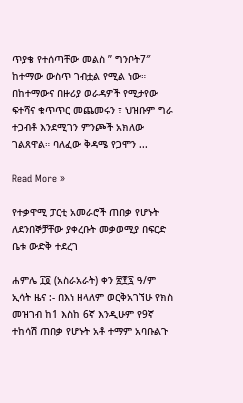ጥያቄ የተሰጣቸው መልስ ” ግንቦት7″ ከተማው ውስጥ ገብቷል የሚል ነው። በከተማውና በዙሪያ ወራዳዎች የሚታየው ፍተሻና ቁጥጥር መጨመሩን ፣ ህዝቡም ግራ ተጋብቶ እንደሚገን ምንጮች አክለው ገልጸዋል። ባለፈው ቅዳሜ የጋሞን ...

Read More »

የተቃዋሚ ፓርቲ አመራሮች ጠበቃ የሆኑት ለደንበኞቻቸው ያቀረቡት መቃወሚያ በፍርድ ቤቱ ውድቅ ተደረገ

ሐምሌ ፲፬ (አስራአራት) ቀን ፳፻፯ ዓ/ም ኢሳት ዜና :- በእነ ዘላለም ወርቅአገኘሁ የክስ መዝገብ ከ1 እስከ 6ኛ እንዲሁም የ9ኛ ተከሳሽ ጠበቃ የሆኑት አቶ ተማም አባቡልጉ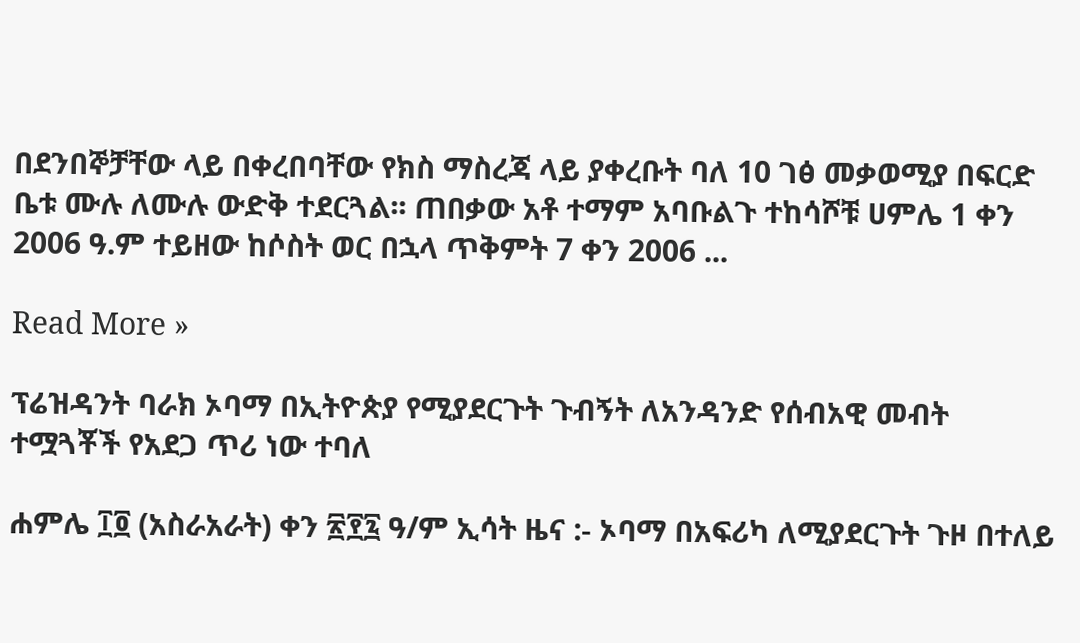በደንበኞቻቸው ላይ በቀረበባቸው የክስ ማስረጃ ላይ ያቀረቡት ባለ 10 ገፅ መቃወሚያ በፍርድ ቤቱ ሙሉ ለሙሉ ውድቅ ተደርጓል፡፡ ጠበቃው አቶ ተማም አባቡልጉ ተከሳሾቹ ሀምሌ 1 ቀን 2006 ዓ.ም ተይዘው ከሶስት ወር በኋላ ጥቅምት 7 ቀን 2006 ...

Read More »

ፕሬዝዳንት ባራክ ኦባማ በኢትዮጵያ የሚያደርጉት ጉብኝት ለአንዳንድ የሰብአዊ መብት ተሟጓቾች የአደጋ ጥሪ ነው ተባለ

ሐምሌ ፲፬ (አስራአራት) ቀን ፳፻፯ ዓ/ም ኢሳት ዜና :- ኦባማ በአፍሪካ ለሚያደርጉት ጉዞ በተለይ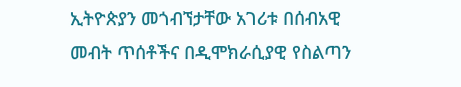ኢትዮጵያን መጎብኘታቸው አገሪቱ በሰብአዊ መብት ጥሰቶችና በዲሞክራሲያዊ የስልጣን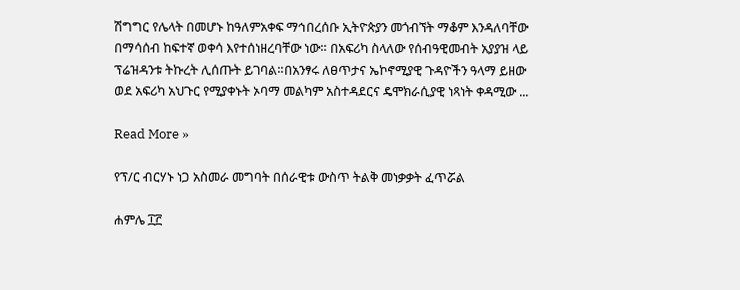ሽግግር የሌላት በመሆኑ ከዓለምአቀፍ ማኅበረሰቡ ኢትዮጵያን መጎብኘት ማቆም እንዳለባቸው በማሳሰብ ከፍተኛ ወቀሳ እየተሰነዘረባቸው ነው። በአፍሪካ ስላለው የሰብዓዊመብት አያያዝ ላይ ፕሬዝዳንቱ ትኩረት ሊሰጡት ይገባል።በአንፃሩ ለፀጥታና ኤኮኖሚያዊ ጉዳዮችን ዓላማ ይዘው ወደ አፍሪካ አህጉር የሚያቀኑት ኦባማ መልካም አስተዳደርና ዴሞክራሲያዊ ነጻነት ቀዳሚው ...

Read More »

የፕ/ር ብርሃኑ ነጋ አስመራ መግባት በሰራዊቱ ውስጥ ትልቅ መነቃቃት ፈጥሯል

ሐምሌ ፲፫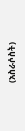(አስራሶስት)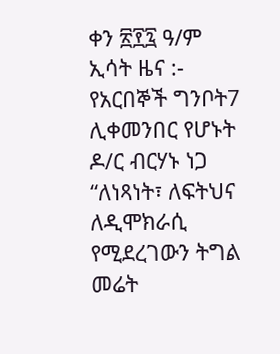ቀን ፳፻፯ ዓ/ም ኢሳት ዜና :- የአርበኞች ግንቦት7 ሊቀመንበር የሆኑት ዶ/ር ብርሃኑ ነጋ “ለነጻነት፣ ለፍትህና ለዲሞክራሲ የሚደረገውን ትግል መሬት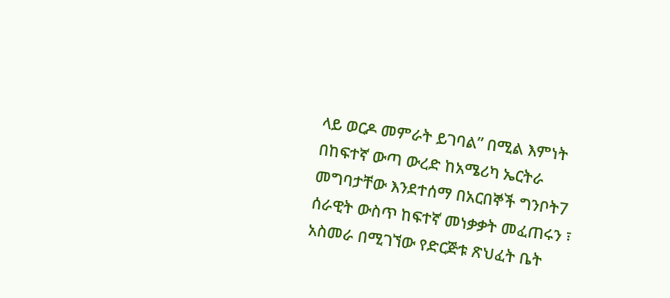ላይ ወርዶ መምራት ይገባል” በሚል እምነት በከፍተኛ ውጣ ውረድ ከአሜሪካ ኤርትራ መግባታቸው እንደተሰማ በአርበኞች ግንቦት7 ሰራዊት ውስጥ ከፍተኛ መነቃቃት መፈጠሩን ፣ አስመራ በሚገኘው የድርጅቱ ጽህፈት ቤት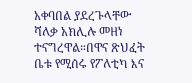አቀባበል ያደረጉላቸው ሻለቃ አክሊሉ መዘነ ተናግረዋል።በዋና ጽህፈት ቤቱ የሚሰሩ የፖለቲካ እና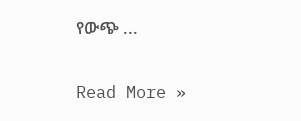የውጭ ...

Read More »